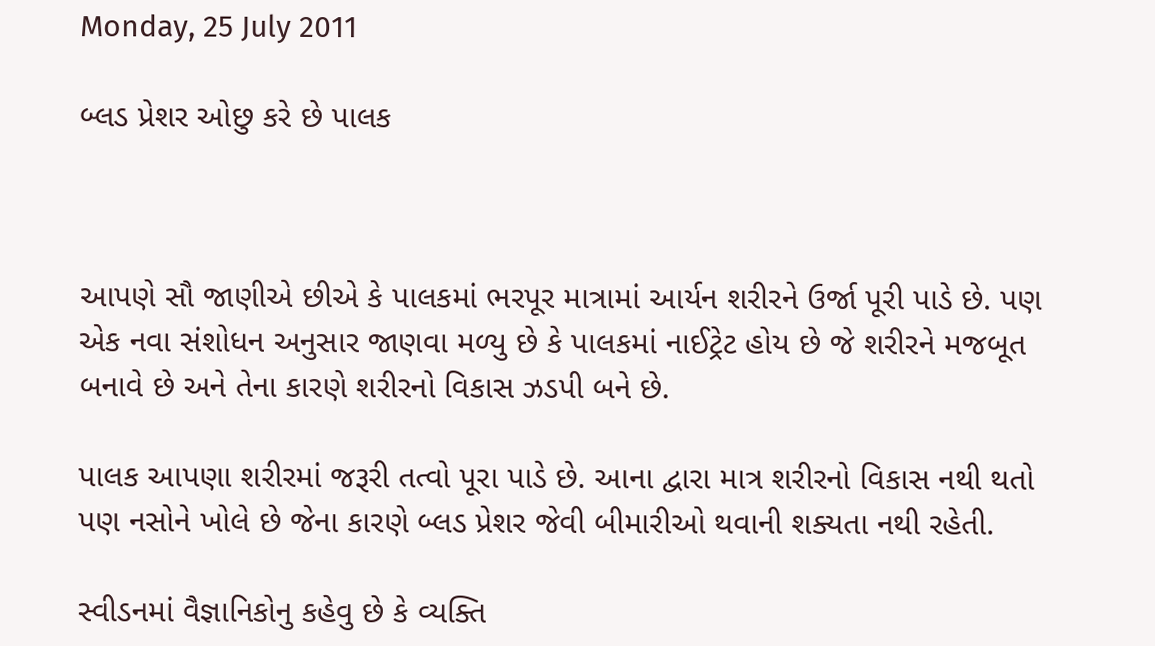Monday, 25 July 2011

બ્લડ પ્રેશર ઓછુ કરે છે પાલક



આપણે સૌ જાણીએ છીએ કે પાલકમાં ભરપૂર માત્રામાં આર્યન શરીરને ઉર્જા પૂરી પાડે છે. પણ એક નવા સંશોધન અનુસાર જાણવા મળ્યુ છે કે પાલકમાં નાઈટ્રેટ હોય છે જે શરીરને મજબૂત બનાવે છે અને તેના કારણે શરીરનો વિકાસ ઝડપી બને છે.

પાલક આપણા શરીરમાં જરૂરી તત્વો પૂરા પાડે છે. આના દ્વારા માત્ર શરીરનો વિકાસ નથી થતો પણ નસોને ખોલે છે જેના કારણે બ્લડ પ્રેશર જેવી બીમારીઓ થવાની શક્યતા નથી રહેતી.

સ્વીડનમાં વૈજ્ઞાનિકોનુ કહેવુ છે કે વ્યક્તિ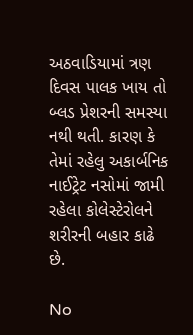અઠવાડિયામાં ત્રણ દિવસ પાલક ખાય તો બ્લડ પ્રેશરની સમસ્યા નથી થતી. કારણ કે તેમાં રહેલુ અકાર્બનિક નાઈટ્રેટ નસોમાં જામી રહેલા કોલેસ્ટેરોલને શરીરની બહાર કાઢે છે.

No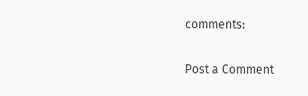comments:

Post a Comment